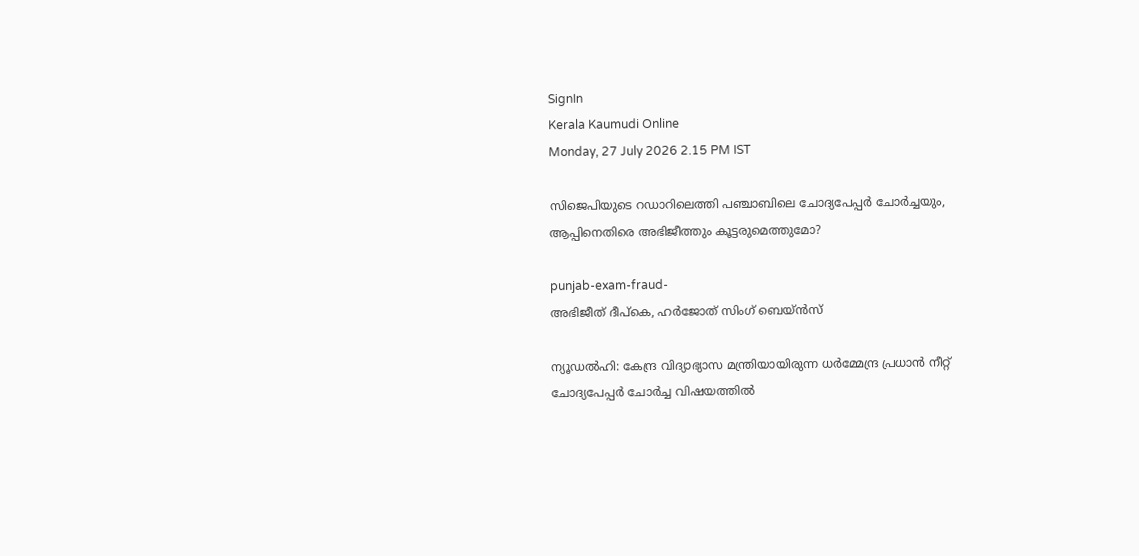SignIn
Kerala Kaumudi Online
Monday, 27 July 2026 2.15 PM IST

സിജെപിയുടെ റഡാറിലെത്തി പഞ്ചാബിലെ ചോദ്യപേപ്പർ ചോർച്ചയും, ആപ്പിനെതിരെ അഭിജീത്തും കൂട്ടരുമെത്തുമോ?

punjab-exam-fraud-
അഭിജീത് ദീപ്കെ, ഹർജോത് സിംഗ് ബെയ്‌ൻസ്

ന്യൂഡൽഹി: കേന്ദ്ര വിദ്യാഭ്യാസ മന്ത്രിയായിരുന്ന ധ‌ർമ്മേന്ദ്ര പ്രധാൻ നീറ്റ് ചോദ്യപേപ്പർ ചോർച്ച വിഷയത്തിൽ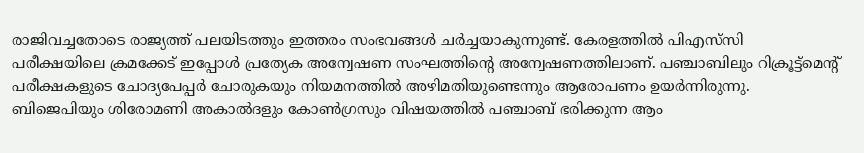രാജിവച്ചതോടെ രാജ്യത്ത് പലയിടത്തും ഇത്തരം സംഭവങ്ങൾ ചർച്ചയാകുന്നുണ്ട്. കേരളത്തിൽ പിഎസ്‌സി പരീക്ഷയിലെ ക്രമക്കേട് ഇപ്പോൾ പ്രത്യേക അന്വേഷണ സംഘത്തിന്റെ അന്വേഷണത്തിലാണ്. പഞ്ചാബിലും റിക്രൂട്ട്‌മെന്റ് പരീക്ഷകളുടെ ചോദ്യപേപ്പർ ചോരുകയും നിയമനത്തിൽ അഴിമതിയുണ്ടെന്നും ആരോപണം ഉയർന്നിരുന്നു. ബിജെപിയും ശിരോമണി അകാൽദളും കോൺഗ്രസും വിഷയത്തിൽ പഞ്ചാബ് ഭരിക്കുന്ന ആം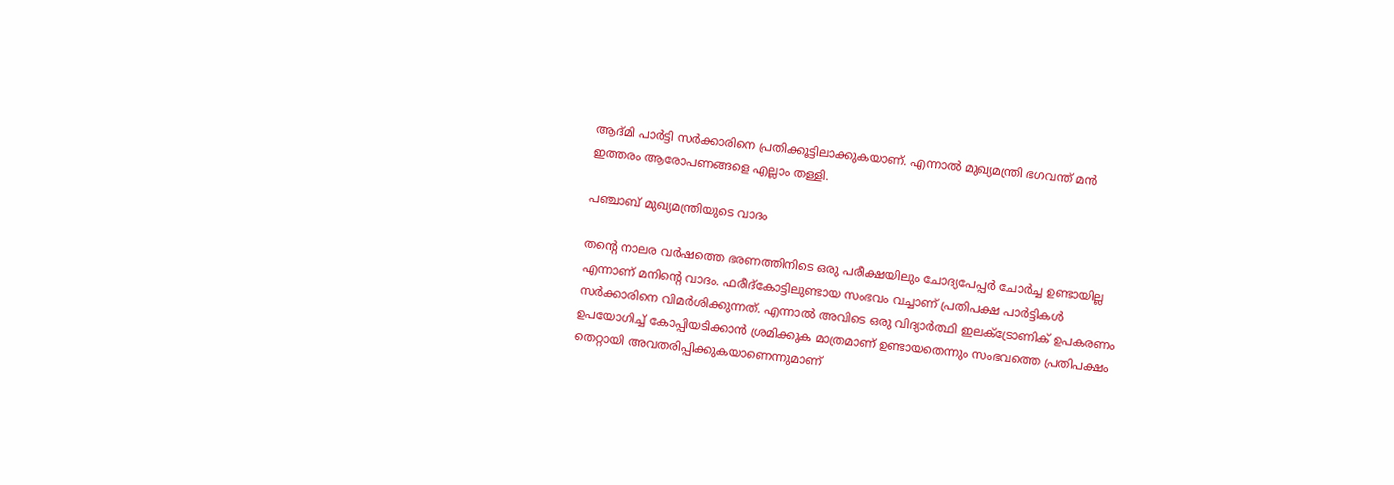ആദ്‌മി പാർട്ടി സർക്കാരിനെ പ്രതിക്കൂട്ടിലാക്കുകയാണ്. എന്നാൽ മുഖ്യമന്ത്രി ഭഗവന്ത് മൻ ഇത്തരം ആരോപണങ്ങളെ എല്ലാം തള്ളി.

പഞ്ചാബ് മുഖ്യമന്ത്രിയുടെ വാദം

തന്റെ നാലര വർഷത്തെ ഭരണത്തിനിടെ ഒരു പരീക്ഷയിലും ചോദ്യപേപ്പർ ചോർച്ച ഉണ്ടായില്ല എന്നാണ് മനിന്റെ വാദം. ഫരീദ്‌കോട്ടിലുണ്ടായ സംഭവം വച്ചാണ് പ്രതിപക്ഷ പാർട്ടികൾ സ‌ർക്കാരിനെ വിമർശിക്കുന്നത്. എന്നാൽ അവിടെ ഒരു വിദ്യാർത്ഥി ഇലക്‌ട്രോണിക് ഉപകരണം ഉപയോഗിച്ച് കോപ്പിയടിക്കാൻ ശ്രമിക്കുക മാത്രമാണ് ഉണ്ടായതെന്നും സംഭവത്തെ പ്രതിപക്ഷം തെറ്റായി അവതരിപ്പിക്കുകയാണെന്നുമാണ്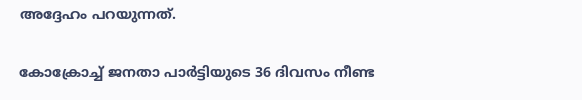അദ്ദേഹം പറയുന്നത്.

കോക്രോച്ച് ജനതാ പാർട്ടിയുടെ 36 ദിവസം നീണ്ട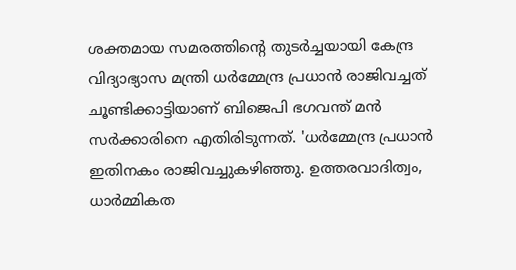ശക്തമായ സമരത്തിന്റെ തുടർച്ചയായി കേന്ദ്ര വിദ്യാഭ്യാസ മന്ത്രി ധർമ്മേന്ദ്ര പ്രധാൻ രാജിവച്ചത് ചൂണ്ടിക്കാട്ടിയാണ് ബിജെപി ഭഗവന്ത് മൻ സർക്കാരിനെ എതിരിടുന്നത്. 'ധർമ്മേന്ദ്ര പ്രധാൻ ഇതിനകം രാജിവച്ചുകഴിഞ്ഞു. ഉത്തരവാദിത്വം, ധാർമ്മികത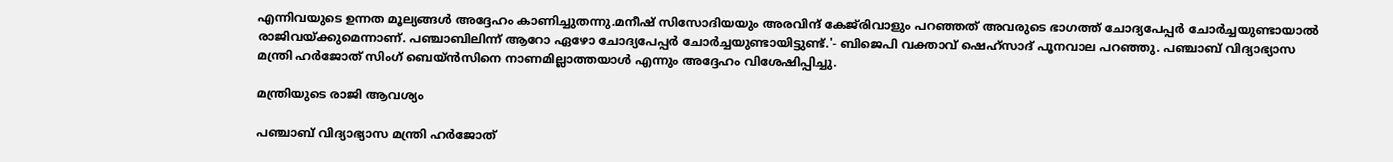എന്നിവയുടെ ഉന്നത മൂല്യങ്ങൾ അദ്ദേഹം കാണിച്ചുതന്നു.മനീഷ് സിസോദിയയും അരവിന്ദ് കേജ്‌രിവാളും പറഞ്ഞത് അവരുടെ ഭാഗത്ത് ചോദ്യപേപ്പർ ചോർച്ചയുണ്ടായാൽ രാജിവയ്‌ക്കുമെന്നാണ്. പഞ്ചാബിലിന്ന് ആറോ ഏഴോ ചോദ്യപേപ്പർ ചോർച്ചയുണ്ടായിട്ടുണ്ട്.'- ബിജെപി വക്താവ് ഷെഹ്‌സാദ് പൂനവാല പറഞ്ഞു. പഞ്ചാബ് വിദ്യാഭ്യാസ മന്ത്രി ഹർജോത് സിംഗ് ബെയ്‌ൻസിനെ നാണമില്ലാത്തയാൾ എന്നും അദ്ദേഹം വിശേഷിപ്പിച്ചു.

മന്ത്രിയുടെ രാജി ആവശ്യം

പഞ്ചാബ് വിദ്യാഭ്യാസ മന്ത്രി ഹർജോത്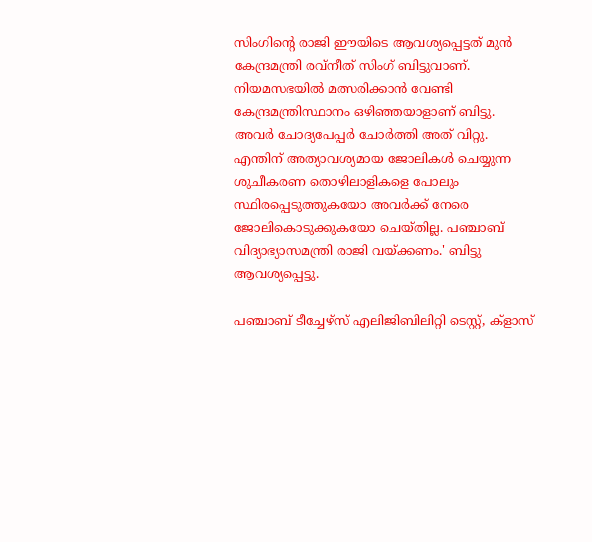സിംഗിന്റെ രാജി ഈയിടെ ആവശ്യപ്പെട്ടത് മുൻ കേന്ദ്രമന്ത്രി രവ്‌നീത് സിംഗ് ബിട്ടുവാണ്. നിയമസഭയിൽ മത്സരിക്കാൻ വേണ്ടി കേന്ദ്രമന്ത്രിസ്ഥാനം ഒഴിഞ്ഞയാളാണ് ബിട്ടു. അവർ ചോദ്യപേപ്പർ ചോർത്തി അത് വിറ്റു. എന്തിന്‌ അത്യാവശ്യമായ ജോലികൾ ചെയ്യുന്ന ശുചീകരണ തൊഴിലാളികളെ പോലും സ്ഥിരപ്പെടുത്തുകയോ അവർക്ക് നേരെ ജോലികൊടുക്കുകയോ ചെയ്‌തില്ല. പഞ്ചാബ് വിദ്യാഭ്യാസമന്ത്രി രാജി വയ്‌ക്കണം.' ബിട്ടു ആവശ്യപ്പെട്ടു.

പഞ്ചാബ് ടീച്ചേഴ്‌സ് എലിജിബിലിറ്റി ടെസ്റ്റ്, ക്‌ളാസ്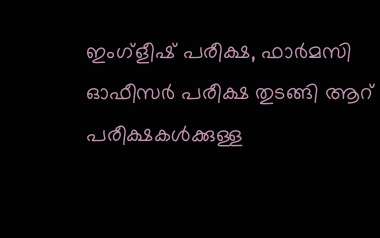ഇംഗ്ളീഷ് പരീക്ഷ, ഫാർമസി ഓഫീസർ പരീക്ഷ തുടങ്ങി ആറ് പരീക്ഷകൾക്കുള്ള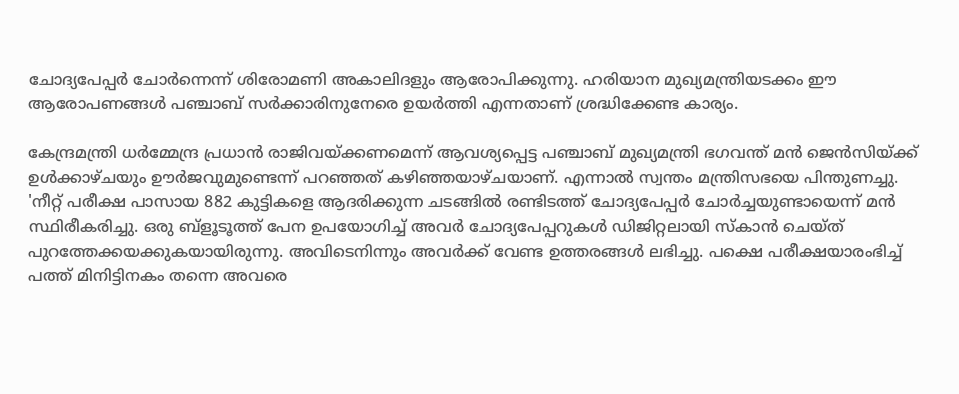ചോദ്യപേപ്പർ ചോ‌ർന്നെന്ന് ശിരോമണി അകാലിദളും ആരോപിക്കുന്നു. ഹരിയാന മുഖ്യമന്ത്രിയടക്കം ഈ ആരോപണങ്ങൾ പഞ്ചാബ് സർക്കാരിനുനേരെ ഉയർത്തി എന്നതാണ് ശ്രദ്ധിക്കേണ്ട കാര്യം.

കേന്ദ്രമന്ത്രി ധർമ്മേന്ദ്ര പ്രധാൻ രാജിവയ്‌ക്കണമെന്ന് ആവശ്യപ്പെട്ട പഞ്ചാബ് മുഖ്യമന്ത്രി ഭഗവന്ത് മൻ ജെൻസിയ്‌ക്ക് ഉൾക്കാഴ്‌ചയും ഊർജവുമുണ്ടെന്ന് പറഞ്ഞത് കഴിഞ്ഞയാഴ്‌ചയാണ്. എന്നാൽ സ്വന്തം മന്ത്രിസഭയെ പിന്തുണച്ചു. 'നീറ്റ് പരീക്ഷ പാസായ 882 കുട്ടികളെ ആദരിക്കുന്ന ചടങ്ങിൽ രണ്ടിടത്ത് ചോദ്യപേപ്പർ ചോർച്ചയുണ്ടായെന്ന് മൻ സ്ഥിരീകരിച്ചു. ഒരു ബ്‌ളൂടൂത്ത് പേന ഉപയോഗിച്ച് അവ‌ർ ചോദ്യപേപ്പറുകൾ ഡിജിറ്റലായി സ്‌കാൻ ചെയ്‌ത് പുറത്തേക്കയക്കുകയായിരുന്നു. അവിടെനിന്നും അവർക്ക് വേണ്ട ഉത്തരങ്ങൾ ലഭിച്ചു. പക്ഷെ പരീക്ഷയാരംഭിച്ച് പത്ത് മിനിട്ടിനകം തന്നെ അവരെ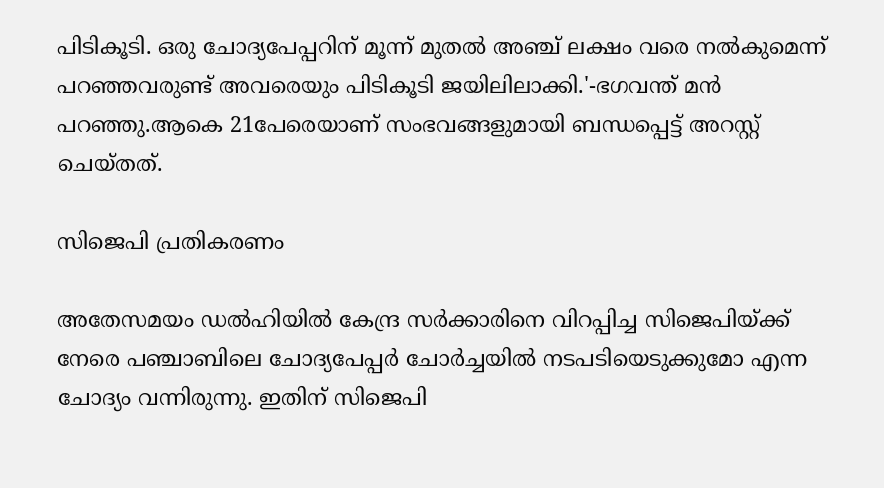പിടികൂടി. ഒരു ചോദ്യപേപ്പറിന് മൂന്ന് മുതൽ അഞ്ച് ലക്ഷം വരെ നൽകുമെന്ന് പറഞ്ഞവരുണ്ട് അവരെയും പിടികൂടി ജയിലിലാക്കി.'-ഭഗവന്ത് മൻ പറഞ്ഞു.ആകെ 21പേരെയാണ് സംഭവങ്ങളുമായി ബന്ധപ്പെട്ട് അറസ്റ്റ് ചെയ്‌തത്.

സിജെപി പ്രതികരണം

അതേസമയം ഡൽഹിയിൽ കേന്ദ്ര സർക്കാരിനെ വിറപ്പിച്ച സിജെപിയ്‌ക്ക് നേരെ പഞ്ചാബിലെ ചോദ്യപേപ്പർ ചോ‌ർച്ചയിൽ നടപടിയെടുക്കുമോ എന്ന ചോദ്യം വന്നിരുന്നു. ഇതിന് സിജെപി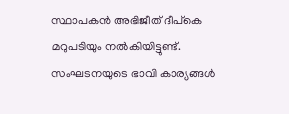സ്ഥാപകൻ അഭിജീത് ദീപ്‌കെ മറുപടിയും നൽകിയിട്ടുണ്ട്. സംഘടനയുടെ ഭാവി കാര്യങ്ങൾ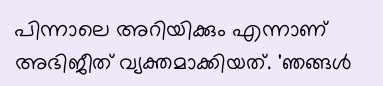പിന്നാലെ അറിയിക്കും എന്നാണ് അഭിജീത് വ്യക്തമാക്കിയത്. 'ഞങ്ങൾ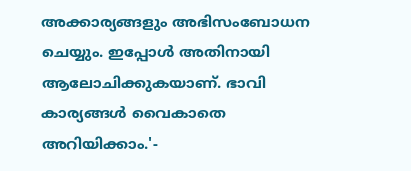അക്കാര്യങ്ങളും അഭിസംബോധന ചെയ്യും. ഇപ്പോൾ അതിനായി ആലോചിക്കുകയാണ്. ഭാവി കാര്യങ്ങൾ വൈകാതെ അറിയിക്കാം.'-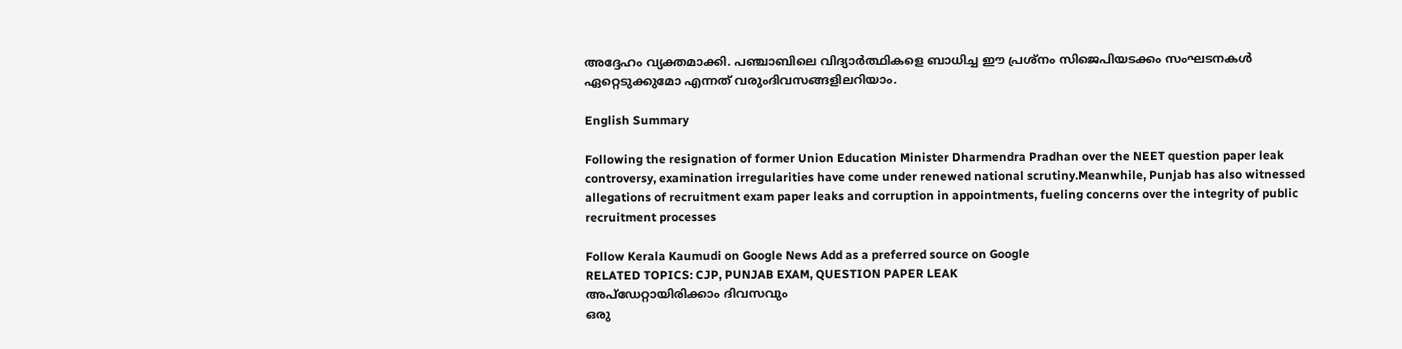അദ്ദേഹം വ്യക്തമാക്കി. പഞ്ചാബിലെ വിദ്യാർത്ഥികളെ ബാധിച്ച ഈ പ്രശ്‌നം സിജെപിയടക്കം സംഘടനകൾ ഏറ്റെടുക്കുമോ എന്നത് വരുംദിവസങ്ങളിലറിയാം.

English Summary

Following the resignation of former Union Education Minister Dharmendra Pradhan over the NEET question paper leak controversy, examination irregularities have come under renewed national scrutiny.Meanwhile, Punjab has also witnessed allegations of recruitment exam paper leaks and corruption in appointments, fueling concerns over the integrity of public recruitment processes

Follow Kerala Kaumudi on Google News Add as a preferred source on Google
RELATED TOPICS: CJP, PUNJAB EXAM, QUESTION PAPER LEAK
അപ്ഡേറ്റായിരിക്കാം ദിവസവും
ഒരു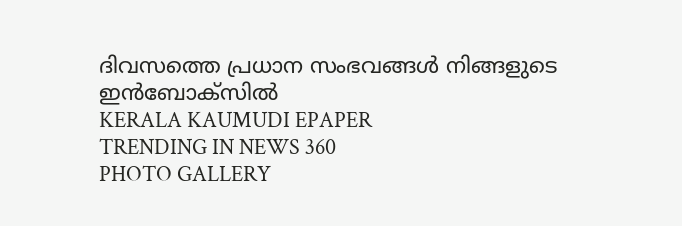ദിവസത്തെ പ്രധാന സംഭവങ്ങൾ നിങ്ങളുടെ ഇൻബോക്സിൽ
KERALA KAUMUDI EPAPER
TRENDING IN NEWS 360
PHOTO GALLERY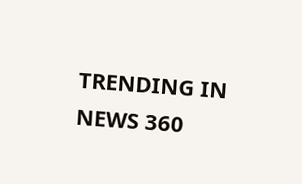TRENDING IN NEWS 360